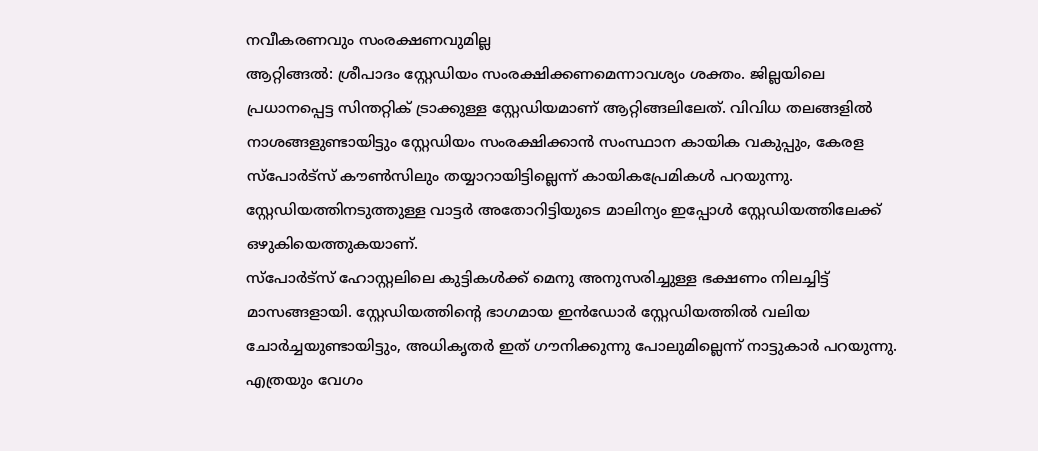നവീകരണവും സംരക്ഷണവുമില്ല
ആറ്റിങ്ങൽ: ശ്രീപാദം സ്റ്റേഡിയം സംരക്ഷിക്കണമെന്നാവശ്യം ശക്തം. ജില്ലയിലെ പ്രധാനപ്പെട്ട സിന്തറ്റിക് ട്രാക്കുള്ള സ്റ്റേഡിയമാണ് ആറ്റിങ്ങലിലേത്. വിവിധ തലങ്ങളിൽ നാശങ്ങളുണ്ടായിട്ടും സ്റ്റേഡിയം സംരക്ഷിക്കാൻ സംസ്ഥാന കായിക വകുപ്പും, കേരള സ്പോർട്സ് കൗൺസിലും തയ്യാറായിട്ടില്ലെന്ന് കായികപ്രേമികൾ പറയുന്നു. സ്റ്റേഡിയത്തിനടുത്തുള്ള വാട്ടർ അതോറിട്ടിയുടെ മാലിന്യം ഇപ്പോൾ സ്റ്റേഡിയത്തിലേക്ക് ഒഴുകിയെത്തുകയാണ്.
സ്പോർട്സ് ഹോസ്റ്റലിലെ കുട്ടികൾക്ക് മെനു അനുസരിച്ചുള്ള ഭക്ഷണം നിലച്ചിട്ട് മാസങ്ങളായി. സ്റ്റേഡിയത്തിന്റെ ഭാഗമായ ഇൻഡോർ സ്റ്റേഡിയത്തിൽ വലിയ ചോർച്ചയുണ്ടായിട്ടും, അധികൃതർ ഇത് ഗൗനിക്കുന്നു പോലുമില്ലെന്ന് നാട്ടുകാർ പറയുന്നു. എത്രയും വേഗം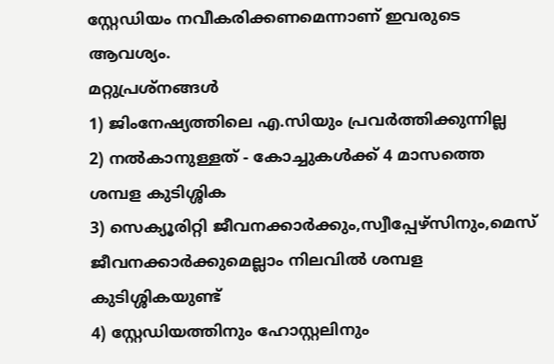സ്റ്റേഡിയം നവീകരിക്കണമെന്നാണ് ഇവരുടെ ആവശ്യം.
മറ്റുപ്രശ്നങ്ങൾ
1) ജിംനേഷ്യത്തിലെ എ.സിയും പ്രവർത്തിക്കുന്നില്ല
2) നൽകാനുള്ളത് - കോച്ചുകൾക്ക് 4 മാസത്തെ ശമ്പള കുടിശ്ശിക
3) സെക്യൂരിറ്റി ജീവനക്കാർക്കും,സ്വീപ്പേഴ്സിനും,മെസ് ജീവനക്കാർക്കുമെല്ലാം നിലവിൽ ശമ്പള കുടിശ്ശികയുണ്ട്
4) സ്റ്റേഡിയത്തിനും ഹോസ്റ്റലിനും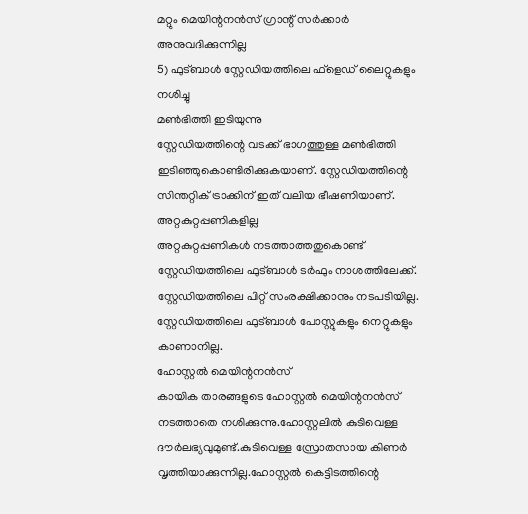മറ്റും മെയിന്റനൻസ് ഗ്രാന്റ് സർക്കാർ അനുവദിക്കുന്നില്ല
5) ഫുട്ബാൾ സ്റ്റേഡിയത്തിലെ ഫ്ളെഡ് ലൈറ്റുകളും നശിച്ചു
മൺഭിത്തി ഇടിയുന്നു
സ്റ്റേഡിയത്തിന്റെ വടക്ക് ഭാഗത്തുള്ള മൺഭിത്തി ഇടിഞ്ഞുകൊണ്ടിരിക്കുകയാണ്. സ്റ്റേഡിയത്തിന്റെ സിന്തറ്റിക് ട്രാക്കിന് ഇത് വലിയ ഭീഷണിയാണ്.
അറ്റകുറ്റപ്പണികളില്ല
അറ്റകുറ്റപ്പണികൾ നടത്താത്തതുകൊണ്ട് സ്റ്റേഡിയത്തിലെ ഫുട്ബാൾ ടർഫും നാശത്തിലേക്ക്. സ്റ്റേഡിയത്തിലെ പിറ്റ് സംരക്ഷിക്കാനും നടപടിയില്ല. സ്റ്റേഡിയത്തിലെ ഫുട്ബാൾ പോസ്റ്റുകളും നെറ്റുകളും കാണാനില്ല.
ഹോസ്റ്റൽ മെയിന്റനൻസ്
കായിക താരങ്ങളുടെ ഹോസ്റ്റൽ മെയിന്റനൻസ് നടത്താതെ നശിക്കുന്നു.ഹോസ്റ്റലിൽ കുടിവെള്ള ദൗർലഭ്യവുമുണ്ട്.കുടിവെള്ള സ്രോതസായ കിണർ വൃത്തിയാക്കുന്നില്ല.ഹോസ്റ്റൽ കെട്ടിടത്തിന്റെ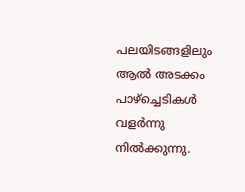പലയിടങ്ങളിലും ആൽ അടക്കം പാഴ്ച്ചെടികൾ വളർന്നു നിൽക്കുന്നു.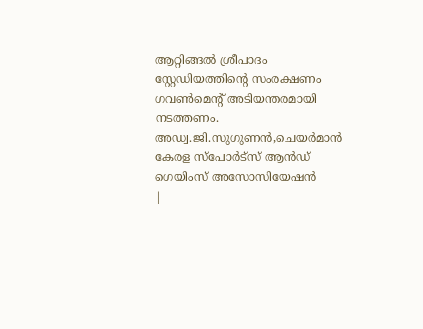ആറ്റിങ്ങൽ ശ്രീപാദം സ്റ്റേഡിയത്തിന്റെ സംരക്ഷണം ഗവൺമെന്റ് അടിയന്തരമായി നടത്തണം.
അഡ്വ.ജി.സുഗുണൻ,ചെയർമാൻ
കേരള സ്പോർട്സ് ആൻഡ്
ഗെയിംസ് അസോസിയേഷൻ
|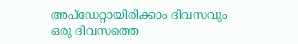അപ്ഡേറ്റായിരിക്കാം ദിവസവും
ഒരു ദിവസത്തെ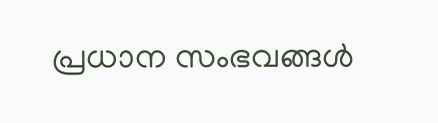പ്രധാന സംഭവങ്ങൾ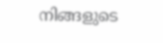നിങ്ങളുടെ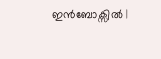ഇൻബോക്സിൽ |